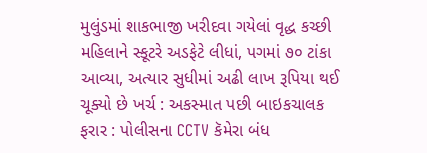મુલુંડમાં શાકભાજી ખરીદવા ગયેલાં વૃદ્ધ કચ્છી મહિલાને સ્કૂટરે અડફેટે લીધાં, પગમાં ૭૦ ટાંકા આવ્યા, અત્યાર સુધીમાં અઢી લાખ રૂપિયા થઈ ચૂક્યો છે ખર્ચ : અકસ્માત પછી બાઇકચાલક ફરાર : પોલીસના CCTV કૅમેરા બંધ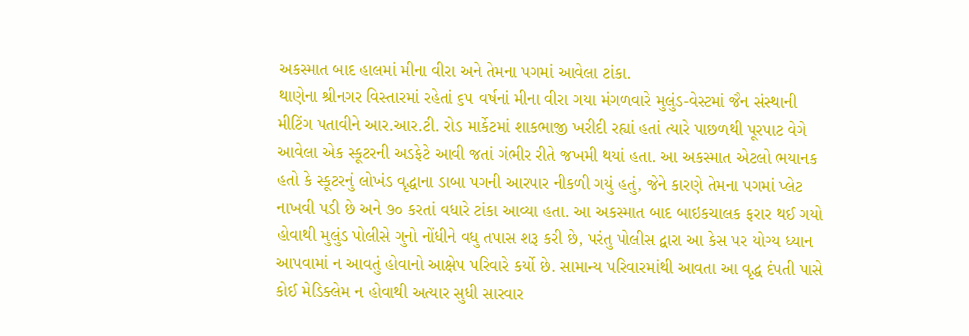અકસ્માત બાદ હાલમાં મીના વીરા અને તેમના પગમાં આવેલા ટાંકા.
થાણેના શ્રીનગર વિસ્તારમાં રહેતાં ૬૫ વર્ષનાં મીના વીરા ગયા મંગળવારે મુલુંડ-વેસ્ટમાં જૈન સંસ્થાની મીટિંગ પતાવીને આર.આર.ટી. રોડ માર્કેટમાં શાકભાજી ખરીદી રહ્યાં હતાં ત્યારે પાછળથી પૂરપાટ વેગે આવેલા એક સ્કૂટરની અડફેટે આવી જતાં ગંભીર રીતે જખમી થયાં હતા. આ અકસ્માત એટલો ભયાનક હતો કે સ્કૂટરનું લોખંડ વૃદ્ધાના ડાબા પગની આરપાર નીકળી ગયું હતું, જેને કારણે તેમના પગમાં પ્લેટ નાખવી પડી છે અને ૭૦ કરતાં વધારે ટાંકા આવ્યા હતા. આ અકસ્માત બાદ બાઇકચાલક ફરાર થઈ ગયો હોવાથી મુલુંડ પોલીસે ગુનો નોંધીને વધુ તપાસ શરૂ કરી છે, પરંતુ પોલીસ દ્વારા આ કેસ પર યોગ્ય ધ્યાન આપવામાં ન આવતું હોવાનો આક્ષેપ પરિવારે કર્યો છે. સામાન્ય પરિવારમાંથી આવતા આ વૃદ્ધ દંપતી પાસે કોઈ મેડિક્લેમ ન હોવાથી અત્યાર સુધી સારવાર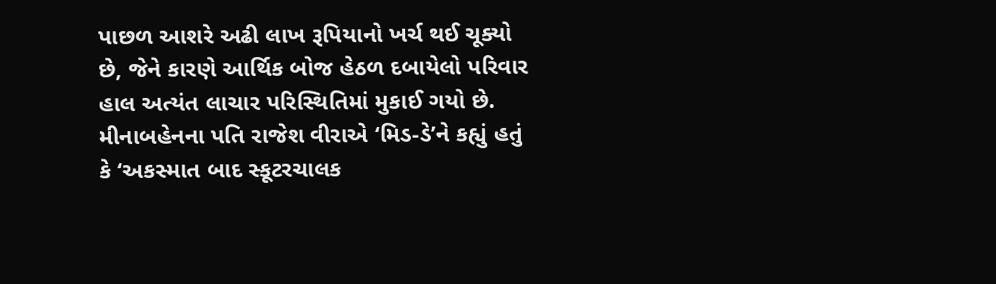પાછળ આશરે અઢી લાખ રૂપિયાનો ખર્ચ થઈ ચૂક્યો છે, જેને કારણે આર્થિક બોજ હેઠળ દબાયેલો પરિવાર હાલ અત્યંત લાચાર પરિસ્થિતિમાં મુકાઈ ગયો છે.
મીનાબહેનના પતિ રાજેશ વીરાએ ‘મિડ-ડે’ને કહ્યું હતું કે ‘અકસ્માત બાદ સ્કૂટરચાલક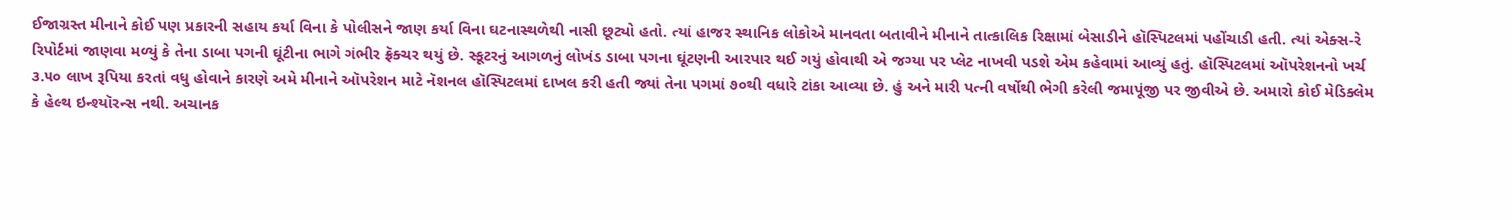ઈજાગ્રસ્ત મીનાને કોઈ પણ પ્રકારની સહાય કર્યા વિના કે પોલીસને જાણ કર્યા વિના ઘટનાસ્થળેથી નાસી છૂટ્યો હતો. ત્યાં હાજર સ્થાનિક લોકોએ માનવતા બતાવીને મીનાને તાત્કાલિક રિક્ષામાં બેસાડીને હૉસ્પિટલમાં પહોંચાડી હતી. ત્યાં એક્સ-રે રિપોર્ટમાં જાણવા મળ્યું કે તેના ડાબા પગની ઘૂંટીના ભાગે ગંભીર ફ્રૅક્ચર થયું છે. સ્કૂટરનું આગળનું લોખંડ ડાબા પગના ઘૂંટણની આરપાર થઈ ગયું હોવાથી એ જગ્યા પર પ્લેટ નાખવી પડશે એમ કહેવામાં આવ્યું હતું. હૉસ્પિટલમાં ઑપરેશનનો ખર્ચ ૩.૫૦ લાખ રૂપિયા કરતાં વધુ હોવાને કારણે અમે મીનાને ઑપરેશન માટે નૅશનલ હૉસ્પિટલમાં દાખલ કરી હતી જ્યાં તેના પગમાં ૭૦થી વધારે ટાંકા આવ્યા છે. હું અને મારી પત્ની વર્ષોથી ભેગી કરેલી જમાપૂંજી પર જીવીએ છે. અમારો કોઈ મેડિક્લેમ કે હેલ્થ ઇન્શ્યૉરન્સ નથી. અચાનક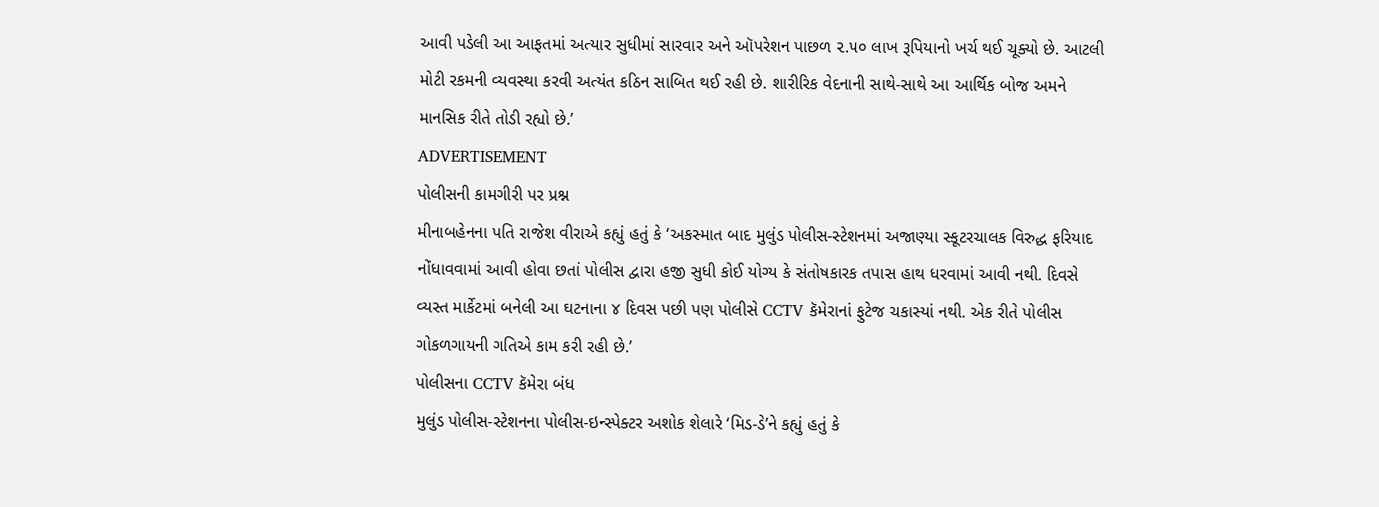આવી પડેલી આ આફતમાં અત્યાર સુધીમાં સારવાર અને ઑપરેશન પાછળ ૨.૫૦ લાખ રૂપિયાનો ખર્ચ થઈ ચૂક્યો છે. આટલી મોટી રકમની વ્યવસ્થા કરવી અત્યંત કઠિન સાબિત થઈ રહી છે. શારીરિક વેદનાની સાથે-સાથે આ આર્થિક બોજ અમને માનસિક રીતે તોડી રહ્યો છે.’
ADVERTISEMENT
પોલીસની કામગીરી પર પ્રશ્ન
મીનાબહેનના પતિ રાજેશ વીરાએ કહ્યું હતું કે ‘અકસ્માત બાદ મુલુંડ પોલીસ-સ્ટેશનમાં અજાણ્યા સ્કૂટરચાલક વિરુદ્ધ ફરિયાદ નોંધાવવામાં આવી હોવા છતાં પોલીસ દ્વારા હજી સુધી કોઈ યોગ્ય કે સંતોષકારક તપાસ હાથ ધરવામાં આવી નથી. દિવસે વ્યસ્ત માર્કેટમાં બનેલી આ ઘટનાના ૪ દિવસ પછી પણ પોલીસે CCTV કૅમેરાનાં ફુટેજ ચકાસ્યાં નથી. એક રીતે પોલીસ ગોકળગાયની ગતિએ કામ કરી રહી છે.’
પોલીસના CCTV કૅમેરા બંધ
મુલુંડ પોલીસ-સ્ટેશનના પોલીસ-ઇન્સ્પેક્ટર અશોક શેલારે ‘મિડ-ડે’ને કહ્યું હતું કે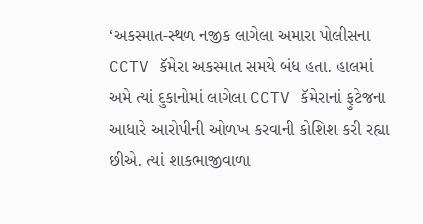‘અકસ્માત-સ્થળ નજીક લાગેલા અમારા પોલીસના CCTV કૅમેરા અકસ્માત સમયે બંધ હતા. હાલમાં અમે ત્યાં દુકાનોમાં લાગેલા CCTV કૅમેરાનાં ફુટેજના આધારે આરોપીની ઓળખ કરવાની કોશિશ કરી રહ્યા છીએ. ત્યાં શાકભાજીવાળા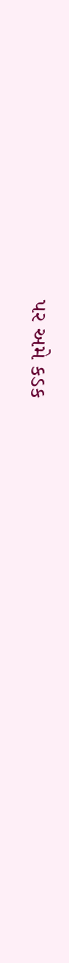પર અમે કડક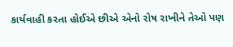કાર્યવાહી કરતા હોઈએ છીએ એનો રોષ રાખીને તેઓ પણ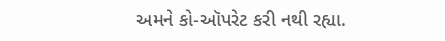અમને કો-ઑપરેટ કરી નથી રહ્યા.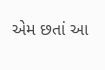એમ છતાં આ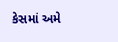કેસમાં અમે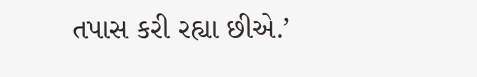તપાસ કરી રહ્યા છીએ.’